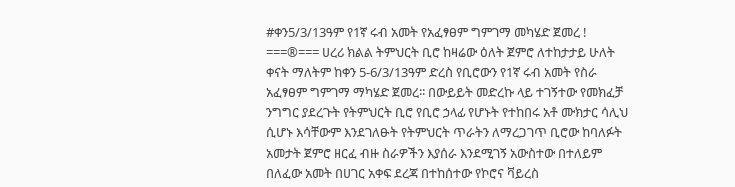#ቀን5/3/13ዓም የ1ኛ ሩብ አመት የአፈፃፀም ግምገማ መካሄድ ጀመረ ! ===®=== ሀረሪ ክልል ትምህርት ቢሮ ከዛሬው ዕለት ጀምሮ ለተከታታይ ሁለት ቀናት ማለትም ከቀን 5-6/3/13ዓም ድረስ የቢሮውን የ1ኛ ሩብ አመት የስራ አፈፃፀም ግምገማ ማካሄድ ጀመረ፡፡ በውይይት መድረኩ ላይ ተገኝተው የመክፈቻ ንግግር ያደረጉት የትምህርት ቢሮ የቢሮ ኃላፊ የሆኑት የተከበሩ አቶ ሙክታር ሳሊህ ሲሆኑ እሳቸውም እንደገለፁት የትምህርት ጥራትን ለማረጋገጥ ቢሮው ከባለፉት አመታት ጀምሮ ዘርፈ ብዙ ስራዎችን እያሰራ እንደሚገኝ አውስተው በተለይም በለፈው አመት በሀገር አቀፍ ደረጃ በተከሰተው የኮሮና ቫይረስ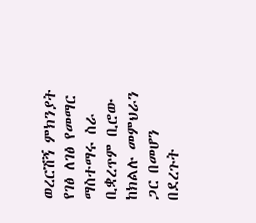ወረርሽኝ ምክንያት የገፅ ለገፅ የመማር ማስተማሩ ስራ ቢቋረጥም ቢሮው ከክልሉ መምህራን ጋር በመሆን በደረጉት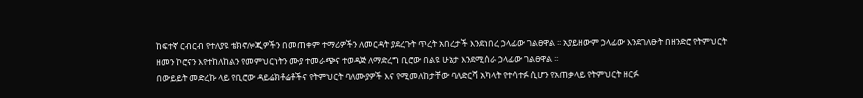ከፍተኛ ርብርብ የተለያዩ ቴክኖሎጂዎችን በመጠቀም ተማሪዎችን ለመርዳት ያደረጉት ጥረት አበረታች እንደነበረ ኃላፊው ገልፀዋል ፡፡ አያይዘውም ኃላፊው እንደገለፁት በዘንድሮ የትምህርት ዘመን ኮሮናን እየተከለከልን የመምህርነትን ሙያ ተመራጭና ተወዳጅ ለማድረግ ቢሮው በልዩ ሁኔታ እንደሚሰራ ኃላፊው ገልፀዋል ፡፡
በውይይት መድረኩ ላይ የቢሮው ዳይሬክቶሬቶችና የትምህርት ባለሙያዎች እና የሚመለከታቸው ባለድርሻ አካላት የተሳተፉ ሲሆን የአጠቃላይ የትምህርት ዘርፉ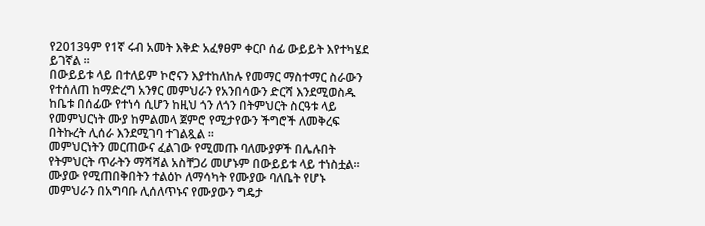የ2013ዓም የ1ኛ ሩብ አመት እቅድ አፈፃፀም ቀርቦ ሰፊ ውይይት እየተካሄደ ይገኛል ፡፡
በውይይቱ ላይ በተለይም ኮሮናን እያተከለከሉ የመማር ማስተማር ስራውን የተሰለጠ ከማድረግ አንፃር መምህራን የአንበሳውን ድርሻ እንደሚወስዱ ከቤቱ በሰፊው የተነሳ ሲሆን ከዚህ ጎን ለጎን በትምህርት ስርዓቱ ላይ የመምህርነት ሙያ ከምልመላ ጀምሮ የሚታየውን ችግሮች ለመቅረፍ በትኩረት ሊሰራ እንደሚገባ ተገልጿል ፡፡
መምህርነትን መርጠውና ፈልገው የሚመጡ ባለሙያዎች በሌሉበት የትምህርት ጥራትን ማሻሻል አስቸጋሪ መሆኑም በውይይቱ ላይ ተነስቷል።
ሙያው የሚጠበቅበትን ተልዕኮ ለማሳካት የሙያው ባለቤት የሆኑ መምህራን በአግባቡ ሊሰለጥኑና የሙያውን ግዴታ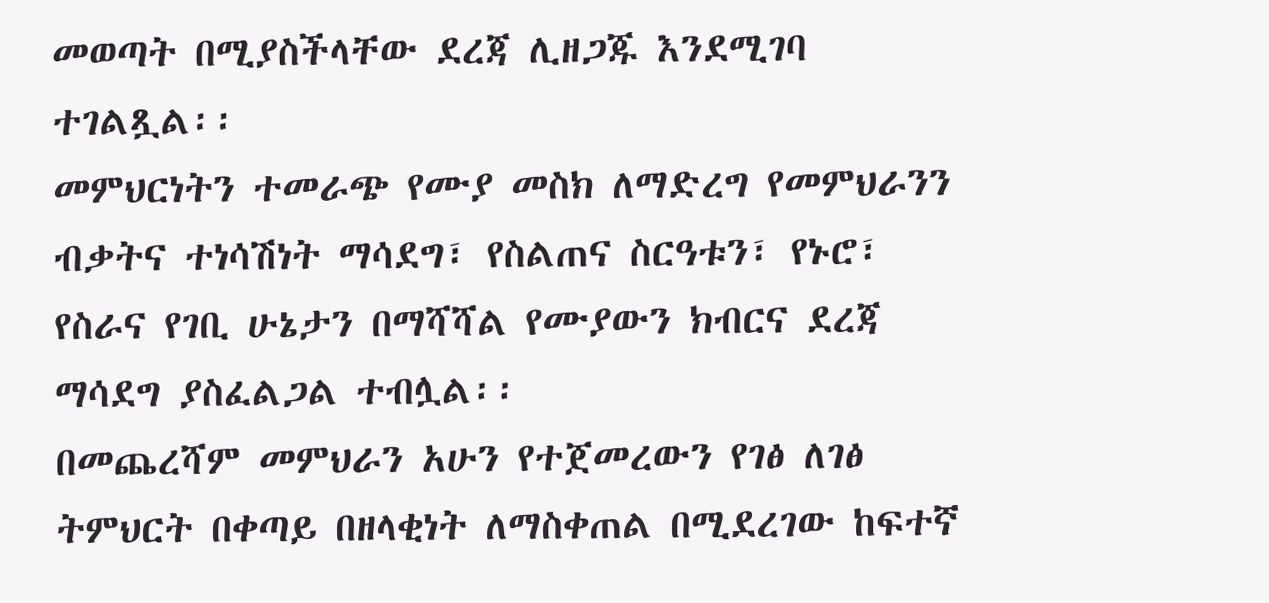መወጣት በሚያስችላቸው ደረጃ ሊዘጋጁ እንደሚገባ ተገልጿል፡፡
መምህርነትን ተመራጭ የሙያ መስክ ለማድረግ የመምህራንን ብቃትና ተነሳሽነት ማሳደግ፣ የስልጠና ስርዓቱን፣ የኑሮ፣ የስራና የገቢ ሁኔታን በማሻሻል የሙያውን ክብርና ደረጃ ማሳደግ ያስፈልጋል ተብሏል፡፡
በመጨረሻም መምህራን አሁን የተጀመረውን የገፅ ለገፅ ትምህርት በቀጣይ በዘላቂነት ለማስቀጠል በሚደረገው ከፍተኛ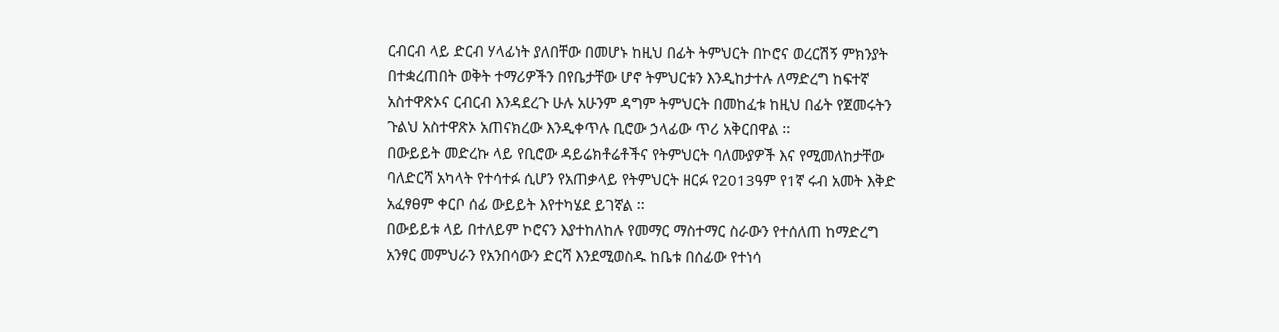ርብርብ ላይ ድርብ ሃላፊነት ያለበቸው በመሆኑ ከዚህ በፊት ትምህርት በኮሮና ወረርሽኝ ምክንያት በተቋረጠበት ወቅት ተማሪዎችን በየቤታቸው ሆኖ ትምህርቱን እንዲከታተሉ ለማድረግ ከፍተኛ አስተዋጽኦና ርብርብ እንዳደረጉ ሁሉ አሁንም ዳግም ትምህርት በመከፈቱ ከዚህ በፊት የጀመሩትን ጉልህ አስተዋጽኦ አጠናክረው እንዲቀጥሉ ቢሮው ኃላፊው ጥሪ አቅርበዋል ፡፡
በውይይት መድረኩ ላይ የቢሮው ዳይሬክቶሬቶችና የትምህርት ባለሙያዎች እና የሚመለከታቸው ባለድርሻ አካላት የተሳተፉ ሲሆን የአጠቃላይ የትምህርት ዘርፉ የ2013ዓም የ1ኛ ሩብ አመት እቅድ አፈፃፀም ቀርቦ ሰፊ ውይይት እየተካሄደ ይገኛል ፡፡
በውይይቱ ላይ በተለይም ኮሮናን እያተከለከሉ የመማር ማስተማር ስራውን የተሰለጠ ከማድረግ አንፃር መምህራን የአንበሳውን ድርሻ እንደሚወስዱ ከቤቱ በሰፊው የተነሳ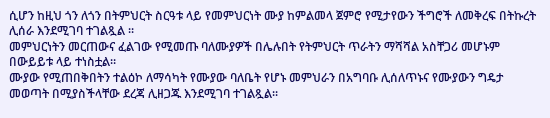ሲሆን ከዚህ ጎን ለጎን በትምህርት ስርዓቱ ላይ የመምህርነት ሙያ ከምልመላ ጀምሮ የሚታየውን ችግሮች ለመቅረፍ በትኩረት ሊሰራ እንደሚገባ ተገልጿል ፡፡
መምህርነትን መርጠውና ፈልገው የሚመጡ ባለሙያዎች በሌሉበት የትምህርት ጥራትን ማሻሻል አስቸጋሪ መሆኑም በውይይቱ ላይ ተነስቷል።
ሙያው የሚጠበቅበትን ተልዕኮ ለማሳካት የሙያው ባለቤት የሆኑ መምህራን በአግባቡ ሊሰለጥኑና የሙያውን ግዴታ መወጣት በሚያስችላቸው ደረጃ ሊዘጋጁ እንደሚገባ ተገልጿል፡፡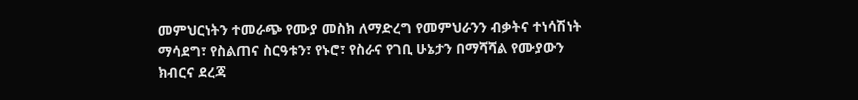መምህርነትን ተመራጭ የሙያ መስክ ለማድረግ የመምህራንን ብቃትና ተነሳሽነት ማሳደግ፣ የስልጠና ስርዓቱን፣ የኑሮ፣ የስራና የገቢ ሁኔታን በማሻሻል የሙያውን ክብርና ደረጃ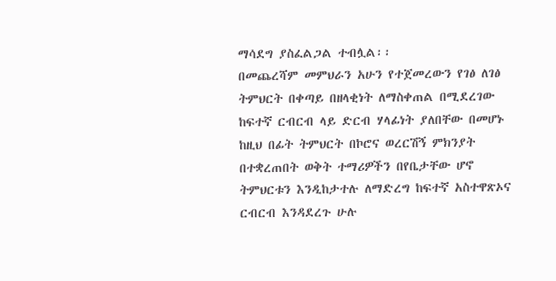ማሳደግ ያስፈልጋል ተብሏል፡፡
በመጨረሻም መምህራን አሁን የተጀመረውን የገፅ ለገፅ ትምህርት በቀጣይ በዘላቂነት ለማስቀጠል በሚደረገው ከፍተኛ ርብርብ ላይ ድርብ ሃላፊነት ያለበቸው በመሆኑ ከዚህ በፊት ትምህርት በኮሮና ወረርሽኝ ምክንያት በተቋረጠበት ወቅት ተማሪዎችን በየቤታቸው ሆኖ ትምህርቱን እንዲከታተሉ ለማድረግ ከፍተኛ አስተዋጽኦና ርብርብ እንዳደረጉ ሁሉ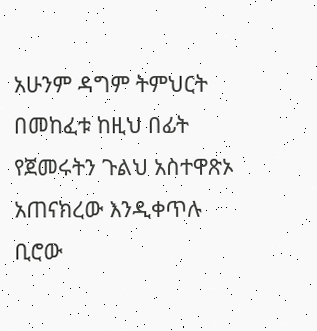አሁንም ዳግም ትምህርት በመከፈቱ ከዚህ በፊት የጀመሩትን ጉልህ አስተዋጽኦ አጠናክረው እንዲቀጥሉ ቢሮው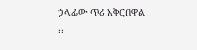ኃላፊው ጥሪ አቅርበዋል ፡፡